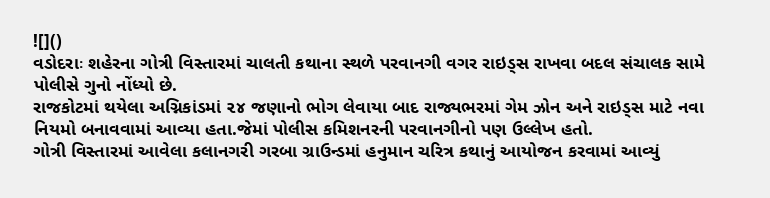![]()
વડોદરાઃ શહેરના ગોત્રી વિસ્તારમાં ચાલતી કથાના સ્થળે પરવાનગી વગર રાઇડ્સ રાખવા બદલ સંચાલક સામે પોલીસે ગુનો નોંધ્યો છે.
રાજકોટમાં થયેલા અગ્નિકાંડમાં ૨૪ જણાનો ભોગ લેવાયા બાદ રાજ્યભરમાં ગેમ ઝોન અને રાઇડ્સ માટે નવા નિયમો બનાવવામાં આવ્યા હતા.જેમાં પોલીસ કમિશનરની પરવાનગીનો પણ ઉલ્લેખ હતો.
ગોત્રી વિસ્તારમાં આવેલા કલાનગરી ગરબા ગ્રાઉન્ડમાં હનુમાન ચરિત્ર કથાનું આયોજન કરવામાં આવ્યું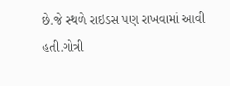છે.જે સ્થળે રાઇડસ પણ રાખવામાં આવી હતી.ગોત્રી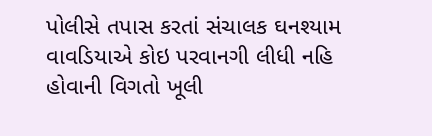પોલીસે તપાસ કરતાં સંચાલક ઘનશ્યામ વાવડિયાએ કોઇ પરવાનગી લીધી નહિ હોવાની વિગતો ખૂલી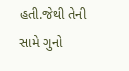હતી.જેથી તેની સામે ગુનો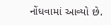નોંધવામાં આવ્યો છે.